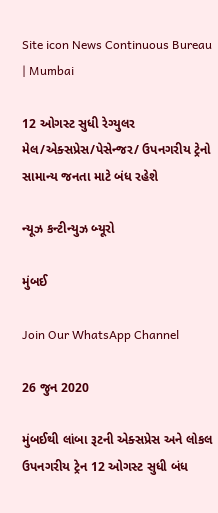Site icon News Continuous Bureau | Mumbai

12 ઓગસ્ટ સુધી રેગ્યુલર મેલ/એક્સપ્રેસ/પેસેન્જર/ ઉપનગરીય ટ્રેનો સામાન્ય જનતા માટે બંધ રહેશે

ન્યૂઝ કન્ટીન્યુઝ બ્યૂરો

મુંબઈ

Join Our WhatsApp Channel

26 જુન 2020

મુંબઈથી લાંબા રૂટની એક્સપ્રેસ અને લોકલ ઉપનગરીય ટ્રેન 12 ઓગસ્ટ સુધી બંધ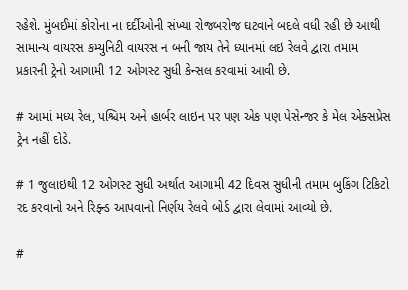રહેશે. મુંબઈમાં કોરોના ના દર્દીઓની સંખ્યા રોજબરોજ ઘટવાને બદલે વધી રહી છે આથી સામાન્ય વાયરસ કમ્યુનિટી વાયરસ ન બની જાય તેને ધ્યાનમાં લઇ રેલવે દ્વારા તમામ પ્રકારની ટ્રેનો આગામી 12 ઓગસ્ટ સુધી કેન્સલ કરવામાં આવી છે.

# આમાં મધ્ય રેલ, પશ્ચિમ અને હાર્બર લાઇન પર પણ એક પણ પેસેન્જર કે મેલ એક્સપ્રેસ ટ્રેન નહીં દોડે.

# 1 જુલાઇથી 12 ઓગસ્ટ સુધી અર્થાત આગામી 42 દિવસ સુધીની તમામ બુકિંગ ટિકિટો રદ કરવાનો અને રિફ્ન્ડ આપવાનો નિર્ણય રેલવે બોર્ડ દ્વારા લેવામાં આવ્યો છે.

#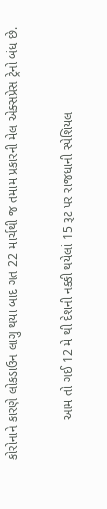કોરોનાને કારણે લોકડાઉન લાગુ થયા બાદ ગત 22 માર્ચથી જ તમામ પ્રકારની મેલ એક્સપ્રેસ ટ્રેનો બંધ છે.

           આમ તો ગઈ 12 મે થી દેશની નક્કી થયેલાં 15 રૂટ પર રાજધાની સ્પેશિયલ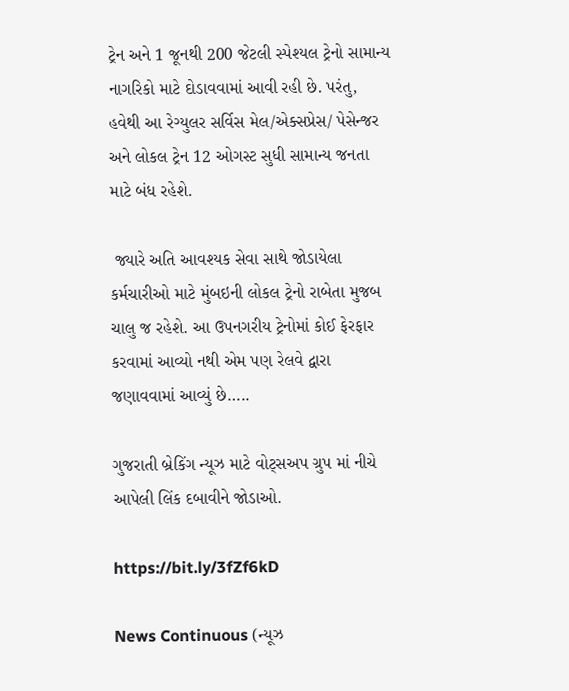ટ્રેન અને 1 જૂનથી 200 જેટલી સ્પેશ્યલ ટ્રેનો સામાન્ય નાગરિકો માટે દોડાવવામાં આવી રહી છે. પરંતુ, હવેથી આ રેગ્યુલર સર્વિસ મેલ/એક્સપ્રેસ/ પેસેન્જર અને લોકલ ટ્રેન 12 ઓગસ્ટ સુધી સામાન્ય જનતા માટે બંધ રહેશે.

 જ્યારે અતિ આવશ્યક સેવા સાથે જોડાયેલા કર્મચારીઓ માટે મુંબઇની લોકલ ટ્રેનો રાબેતા મુજબ ચાલુ જ રહેશે. આ ઉપનગરીય ટ્રેનોમાં કોઈ ફેરફાર કરવામાં આવ્યો નથી એમ પણ રેલવે દ્વારા જણાવવામાં આવ્યું છે…..

ગુજરાતી બ્રેકિંગ ન્યૂઝ માટે વોટ્સઅપ ગ્રુપ માં નીચે આપેલી લિંક દબાવીને જોડાઓ.

https://bit.ly/3fZf6kD

News Continuous (ન્યૂઝ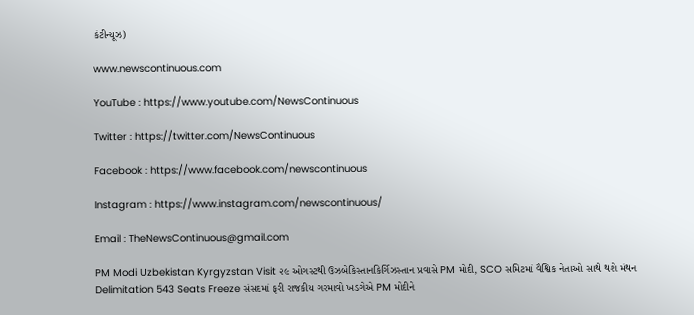કંટીન્યૂઝ)

www.newscontinuous.com

YouTube : https://www.youtube.com/NewsContinuous

Twitter : https://twitter.com/NewsContinuous

Facebook : https://www.facebook.com/newscontinuous

Instagram : https://www.instagram.com/newscontinuous/

Email : TheNewsContinuous@gmail.com

PM Modi Uzbekistan Kyrgyzstan Visit ૨૯ ઓગસ્ટથી ઉઝબેકિસ્તાનકિર્ગિઝસ્તાન પ્રવાસે PM મોદી, SCO સમિટમાં વૈશ્વિક નેતાઓ સાથે થશે મંથન
Delimitation 543 Seats Freeze સંસદમાં ફરી રાજકીય ગરમાવો ખડગેએ PM મોદીને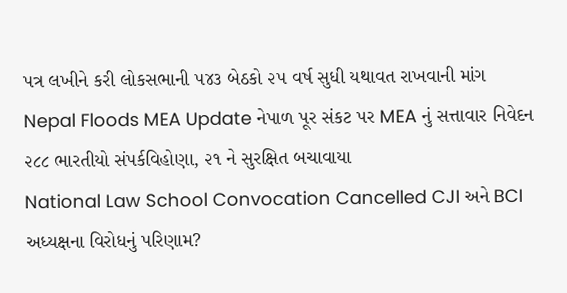પત્ર લખીને કરી લોકસભાની ૫૪૩ બેઠકો ૨૫ વર્ષ સુધી યથાવત રાખવાની માંગ
Nepal Floods MEA Update નેપાળ પૂર સંકટ પર MEA નું સત્તાવાર નિવેદન ૨૮૮ ભારતીયો સંપર્કવિહોણા, ૨૧ ને સુરક્ષિત બચાવાયા
National Law School Convocation Cancelled CJI અને BCI અધ્યક્ષના વિરોધનું પરિણામ?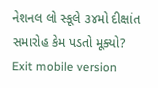નેશનલ લો સ્કૂલે ૩૪મો દીક્ષાંત સમારોહ કેમ પડતો મૂક્યો?
Exit mobile version